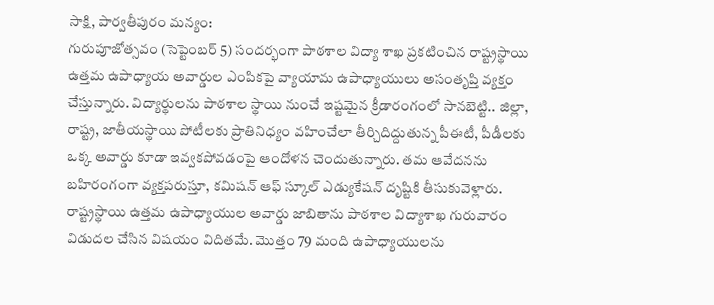సాక్షి, పార్వతీపురం మన్యం:
గురుపూజోత్సవం (సెప్టెంబర్ 5) సందర్భంగా పాఠశాల విద్యా శాఖ ప్రకటించిన రాష్ట్రస్థాయి ఉత్తమ ఉపాధ్యాయ అవార్డుల ఎంపికపై వ్యాయామ ఉపాధ్యాయులు అసంతృప్తి వ్యక్తం చేస్తున్నారు. విద్యార్థులను పాఠశాల స్థాయి నుంచే ఇష్టమైన క్రీడారంగంలో సానబెట్టి.. జిల్లా, రాష్ట్ర, జాతీయస్థాయి పోటీలకు ప్రాతినిధ్యం వహించేలా తీర్చిదిద్దుతున్న పీఈటీ, పీడీలకు ఒక్క అవార్డు కూడా ఇవ్వకపోవడంపై ఆందోళన చెందుతున్నారు. తమ ఆవేదనను బహిరంగంగా వ్యక్తపరుస్తూ, కమిషన్ ఆఫ్ స్కూల్ ఎడ్యుకేషన్ దృష్టికి తీసుకువెళ్లారు. రాష్ట్రస్థాయి ఉత్తమ ఉపాధ్యాయుల అవార్డు జాబితాను పాఠశాల విద్యాశాఖ గురువారం విడుదల చేసిన విషయం విదితమే. మొత్తం 79 మంది ఉపాధ్యాయులను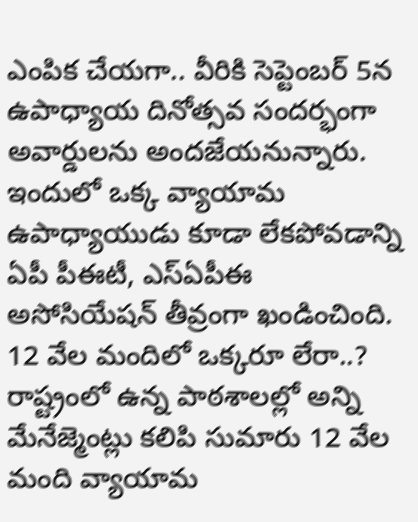ఎంపిక చేయగా.. వీరికి సెప్టెంబర్ 5న ఉపాధ్యాయ దినోత్సవ సందర్భంగా అవార్డులను అందజేయనున్నారు. ఇందులో ఒక్క వ్యాయామ ఉపాధ్యాయుడు కూడా లేకపోవడాన్ని ఏపీ పీఈటీ, ఎస్ఏపీఈ అసోసియేషన్ తీవ్రంగా ఖండించింది.
12 వేల మందిలో ఒక్కరూ లేరా..?
రాష్ట్రంలో ఉన్న పాఠశాలల్లో అన్ని మేనేజ్మెంట్లు కలిపి సుమారు 12 వేల మంది వ్యాయామ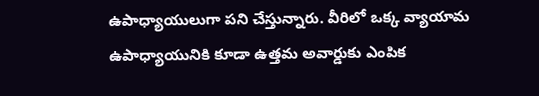ఉపాధ్యాయులుగా పని చేస్తున్నారు. వీరిలో ఒక్క వ్యాయామ ఉపాధ్యాయునికి కూడా ఉత్తమ అవార్డుకు ఎంపిక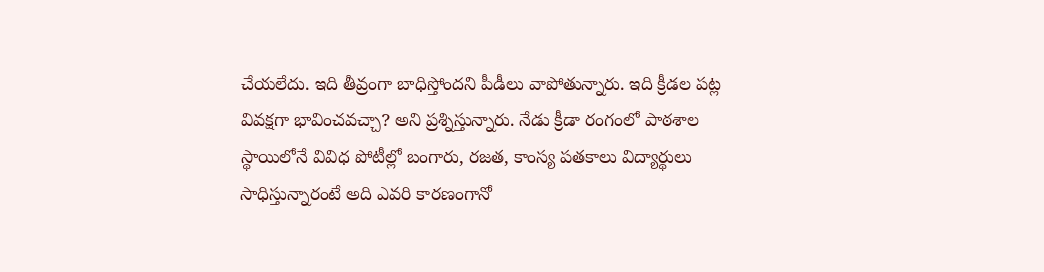చేయలేదు. ఇది తీవ్రంగా బాధిస్తోందని పీడీలు వాపోతున్నారు. ఇది క్రీడల పట్ల వివక్షగా భావించవచ్చా? అని ప్రశ్నిస్తున్నారు. నేడు క్రీడా రంగంలో పాఠశాల స్థాయిలోనే వివిధ పోటీల్లో బంగారు, రజత, కాంస్య పతకాలు విద్యార్థులు సాధిస్తున్నారంటే అది ఎవరి కారణంగానో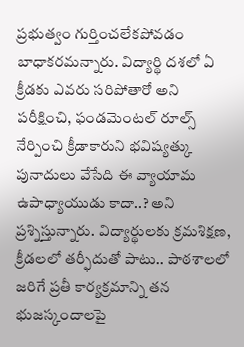ప్రభుత్వం గుర్తించలేకపోవడం బాధాకరమన్నారు. విద్యార్థి దశలో ఏ క్రీడకు ఎవరు సరిపోతారో అని పరీక్షించి, ఫండమెంటల్ రూల్స్ నేర్పించి క్రీడాకారుని భవిష్యత్కు పునాదులు వేసేది ఈ వ్యాయామ ఉపాధ్యాయుడు కాదా..? అని ప్రశ్నిస్తున్నారు. విద్యార్థులకు క్రమశిక్షణ, క్రీడలలో తర్ఫీదుతో పాటు.. పాఠశాలలో జరిగే ప్రతీ కార్యక్రమాన్ని తన భుజస్కందాలపై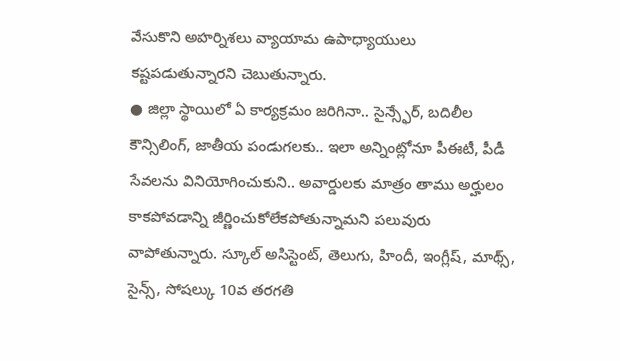వేసుకొని అహర్నిశలు వ్యాయామ ఉపాధ్యాయులు కష్టపడుతున్నారని చెబుతున్నారు.
● జిల్లా స్థాయిలో ఏ కార్యక్రమం జరిగినా.. సైన్స్ఫేర్, బదిలీల కౌన్సిలింగ్, జాతీయ పండుగలకు.. ఇలా అన్నింట్లోనూ పీఈటీ, పీడీ సేవలను వినియోగించుకుని.. అవార్డులకు మాత్రం తాము అర్హులం కాకపోవడాన్ని జీర్ణించుకోలేకపోతున్నామని పలువురు వాపోతున్నారు. స్కూల్ అసిస్టెంట్, తెలుగు, హిందీ, ఇంగ్లీష్, మాథ్స్, సైన్స్, సోషల్కు 10వ తరగతి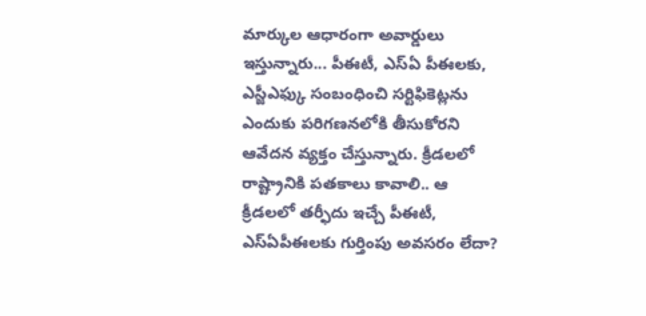మార్కుల ఆధారంగా అవార్డులు ఇస్తున్నారు... పీఈటీ, ఎస్ఏ పీఈలకు, ఎస్జీఎఫ్కు సంబంధించి సర్టిఫికెట్లను ఎందుకు పరిగణనలోకి తీసుకోరని ఆవేదన వ్యక్తం చేస్తున్నారు. క్రీడలలో రాష్ట్రానికి పతకాలు కావాలి.. ఆ క్రీడలలో తర్ఫీదు ఇచ్చే పీఈటీ, ఎస్ఏపీఈలకు గుర్తింపు అవసరం లేదా?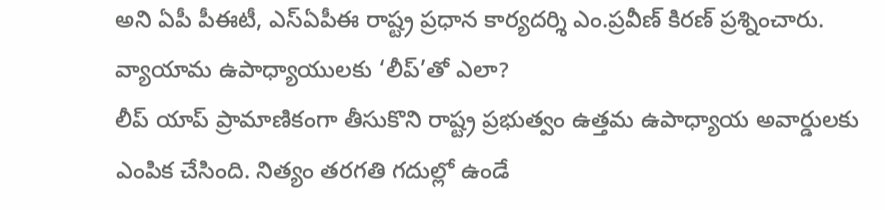అని ఏపీ పీఈటీ, ఎస్ఏపీఈ రాష్ట్ర ప్రధాన కార్యదర్శి ఎం.ప్రవీణ్ కిరణ్ ప్రశ్నించారు.
వ్యాయామ ఉపాధ్యాయులకు ‘లీప్’తో ఎలా?
లీప్ యాప్ ప్రామాణికంగా తీసుకొని రాష్ట్ర ప్రభుత్వం ఉత్తమ ఉపాధ్యాయ అవార్డులకు ఎంపిక చేసింది. నిత్యం తరగతి గదుల్లో ఉండే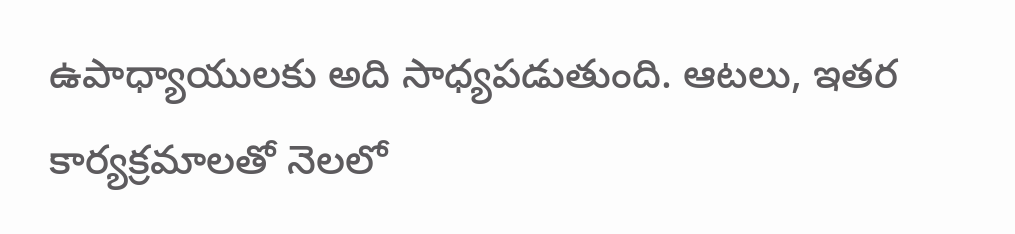ఉపాధ్యాయులకు అది సాధ్యపడుతుంది. ఆటలు, ఇతర కార్యక్రమాలతో నెలలో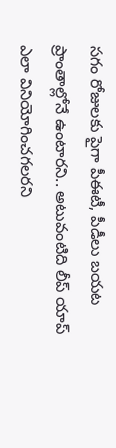సగం రోజులకు పైగా పీఈటీ, పీడీలు బయట ప్రాంతాల్లోనే ఉంటారని.. అటువంటిది లీప్ యాప్ ఎలా వినియోగించగలరని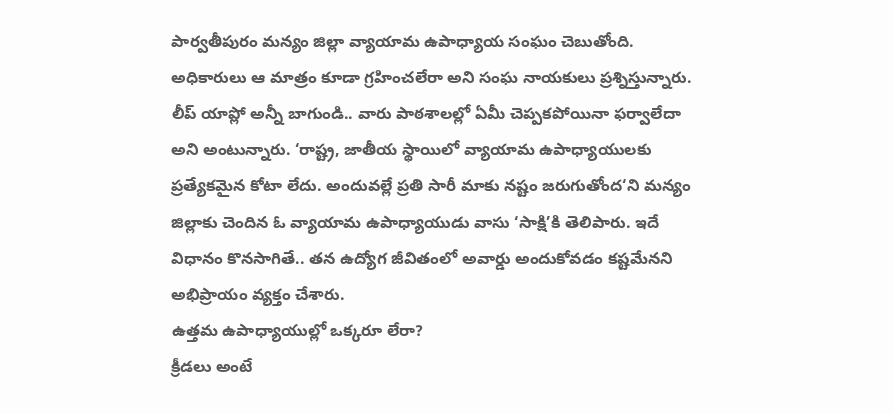పార్వతీపురం మన్యం జిల్లా వ్యాయామ ఉపాధ్యాయ సంఘం చెబుతోంది. అధికారులు ఆ మాత్రం కూడా గ్రహించలేరా అని సంఘ నాయకులు ప్రశ్నిస్తున్నారు. లీప్ యాప్లో అన్నీ బాగుండి.. వారు పాఠశాలల్లో ఏమీ చెప్పకపోయినా ఫర్వాలేదా అని అంటున్నారు. ‘రాష్ట్ర, జాతీయ స్థాయిలో వ్యాయామ ఉపాధ్యాయులకు ప్రత్యేకమైన కోటా లేదు. అందువల్లే ప్రతి సారీ మాకు నష్టం జరుగుతోంద‘ని మన్యం జిల్లాకు చెందిన ఓ వ్యాయామ ఉపాధ్యాయుడు వాసు ‘సాక్షి’కి తెలిపారు. ఇదే విధానం కొనసాగితే.. తన ఉద్యోగ జీవితంలో అవార్డు అందుకోవడం కష్టమేనని అభిప్రాయం వ్యక్తం చేశారు.
ఉత్తమ ఉపాధ్యాయుల్లో ఒక్కరూ లేరా?
క్రీడలు అంటే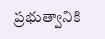ప్రభుత్వానికి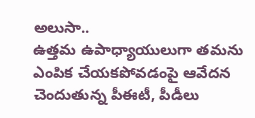అలుసా..
ఉత్తమ ఉపాధ్యాయులుగా తమను
ఎంపిక చేయకపోవడంపై ఆవేదన
చెందుతున్న పీఈటీ, పీడీలు